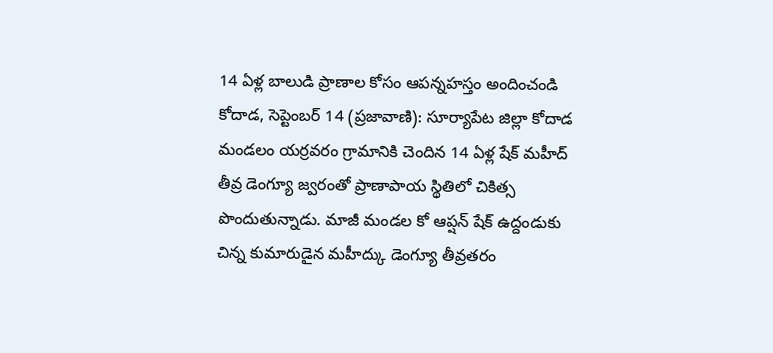14 ఏళ్ల బాలుడి ప్రాణాల కోసం ఆపన్నహస్తం అందించండి
కోదాడ, సెప్టెంబర్ 14 (ప్రజావాణి): సూర్యాపేట జిల్లా కోదాడ మండలం యర్రవరం గ్రామానికి చెందిన 14 ఏళ్ల షేక్ మహీద్ తీవ్ర డెంగ్యూ జ్వరంతో ప్రాణాపాయ స్థితిలో చికిత్స పొందుతున్నాడు. మాజీ మండల కో ఆప్షన్ షేక్ ఉద్దండుకు చిన్న కుమారుడైన మహీద్కు డెంగ్యూ తీవ్రతరం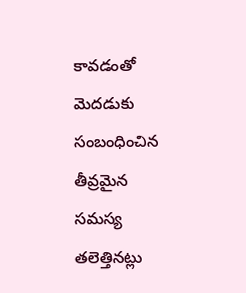కావడంతో మెదడుకు సంబంధించిన తీవ్రమైన సమస్య తలెత్తినట్లు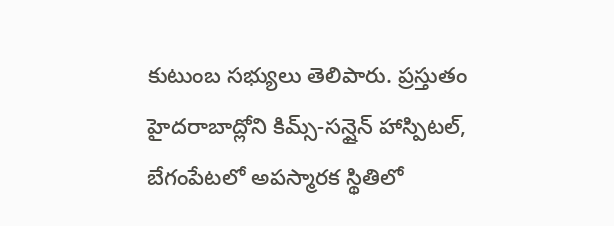కుటుంబ సభ్యులు తెలిపారు. ప్రస్తుతం హైదరాబాద్లోని కిమ్స్-సన్షైన్ హాస్పిటల్, బేగంపేటలో అపస్మారక స్థితిలో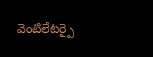వెంటిలేటర్పై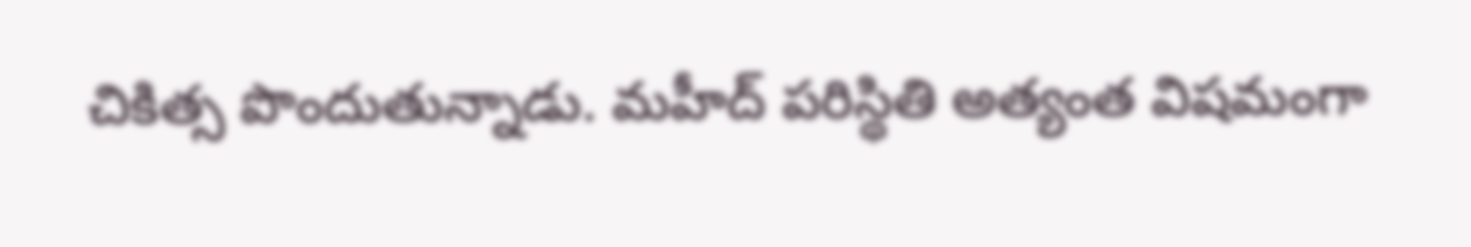చికిత్స పొందుతున్నాడు. మహీద్ పరిస్థితి అత్యంత విషమంగా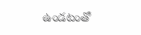ఉండటంతో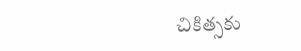చికిత్సకు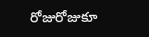రోజురోజుకూ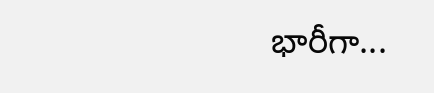భారీగా...